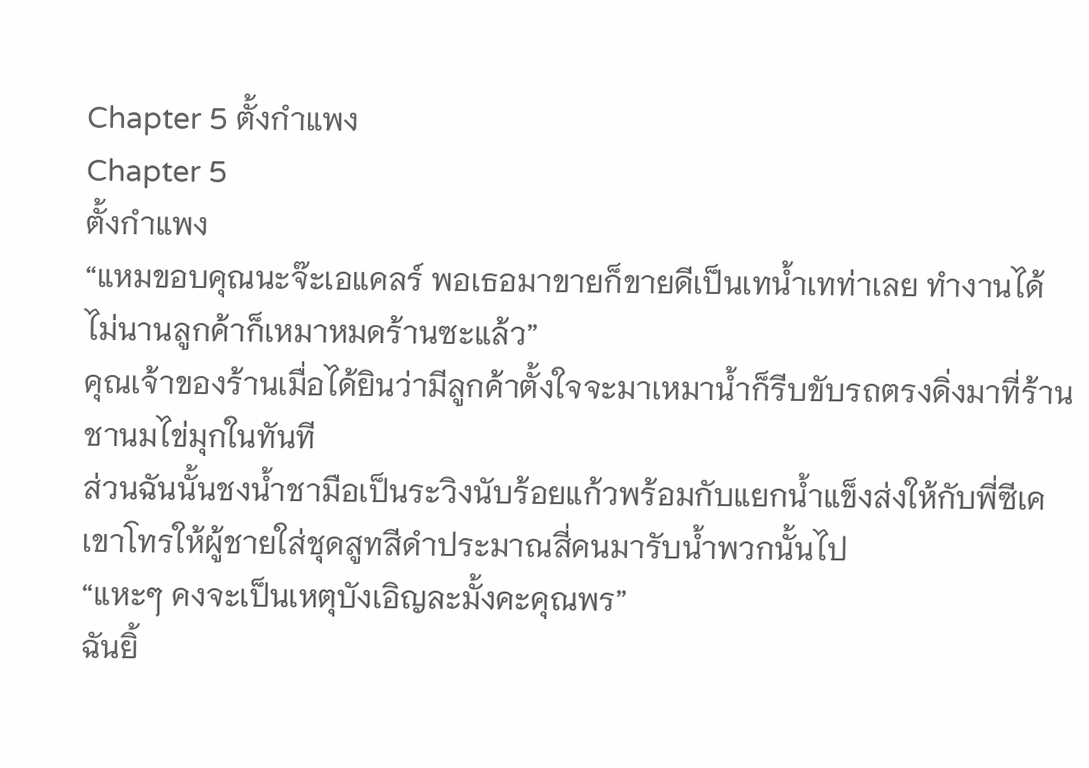Chapter 5 ตั้งกำแพง
Chapter 5
ตั้งกำแพง
“แหมขอบคุณนะจ๊ะเอแคลร์ พอเธอมาขายก็ขายดีเป็นเทน้ำเทท่าเลย ทำงานได้ไม่นานลูกค้าก็เหมาหมดร้านซะแล้ว”
คุณเจ้าของร้านเมื่อได้ยินว่ามีลูกค้าตั้งใจจะมาเหมาน้ำก็รีบขับรถตรงดิ่งมาที่ร้านชานมไข่มุกในทันที
ส่วนฉันนั้นชงน้ำชามือเป็นระวิงนับร้อยแก้วพร้อมกับแยกน้ำแข็งส่งให้กับพี่ซีเค เขาโทรให้ผู้ชายใส่ชุดสูทสีดำประมาณสี่คนมารับน้ำพวกนั้นไป
“แหะๆ คงจะเป็นเหตุบังเอิญละมั้งคะคุณพร”
ฉันยิ้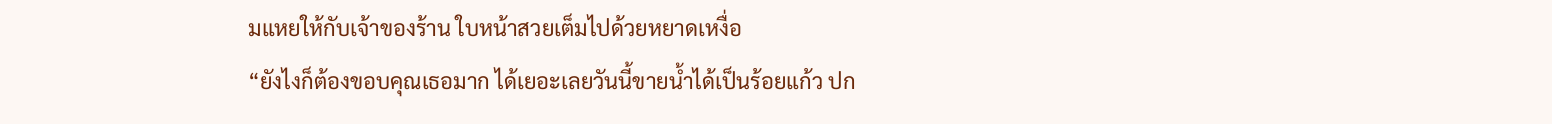มแหยให้กับเจ้าของร้าน ใบหน้าสวยเต็มไปด้วยหยาดเหงื่อ
“ยังไงก็ต้องขอบคุณเธอมาก ได้เยอะเลยวันนี้ขายน้ำได้เป็นร้อยแก้ว ปก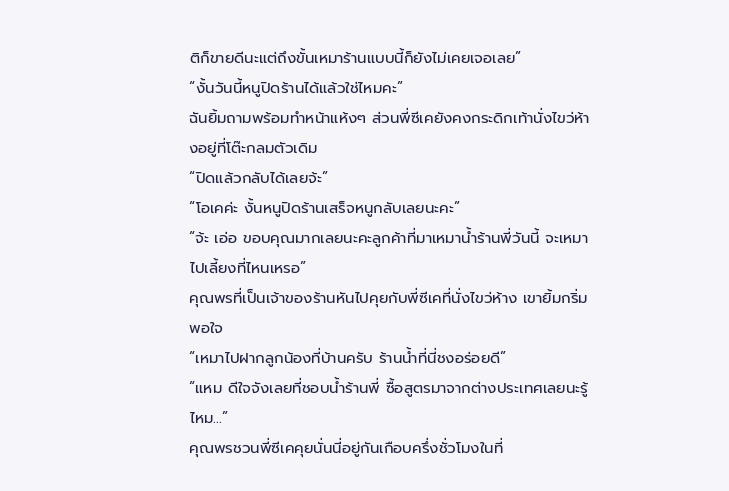ติก็ขายดีนะแต่ถึงขั้นเหมาร้านแบบนี้ก็ยังไม่เคยเจอเลย”
“งั้นวันนี้หนูปิดร้านได้แล้วใช่ไหมคะ”
ฉันยิ้มถามพร้อมทำหน้าแห้งๆ ส่วนพี่ซีเคยังคงกระดิกเท้านั่งไขว่ห้างอยู่ที่โต๊ะกลมตัวเดิม
“ปิดแล้วกลับได้เลยจ้ะ”
“โอเคค่ะ งั้นหนูปิดร้านเสร็จหนูกลับเลยนะคะ”
“จ้ะ เอ่อ ขอบคุณมากเลยนะคะลูกค้าที่มาเหมาน้ำร้านพี่วันนี้ จะเหมาไปเลี้ยงที่ไหนเหรอ”
คุณพรที่เป็นเจ้าของร้านหันไปคุยกับพี่ซีเคที่นั่งไขว่ห้าง เขายิ้มกริ่มพอใจ
“เหมาไปฝากลูกน้องที่บ้านครับ ร้านน้ำที่นี่ชงอร่อยดี”
“แหม ดีใจจังเลยที่ชอบน้ำร้านพี่ ซื้อสูตรมาจากต่างประเทศเลยนะรู้ไหม...”
คุณพรชวนพี่ซีเคคุยนั่นนี่อยู่กันเกือบครึ่งชั่วโมงในที่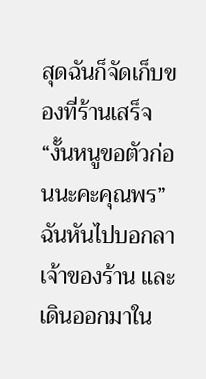สุดฉันก็จัดเก็บของที่ร้านเสร็จ
“งั้นหนูขอตัวก่อนนะคะคุณพร”
ฉันหันไปบอกลาเจ้าของร้าน และเดินออกมาใน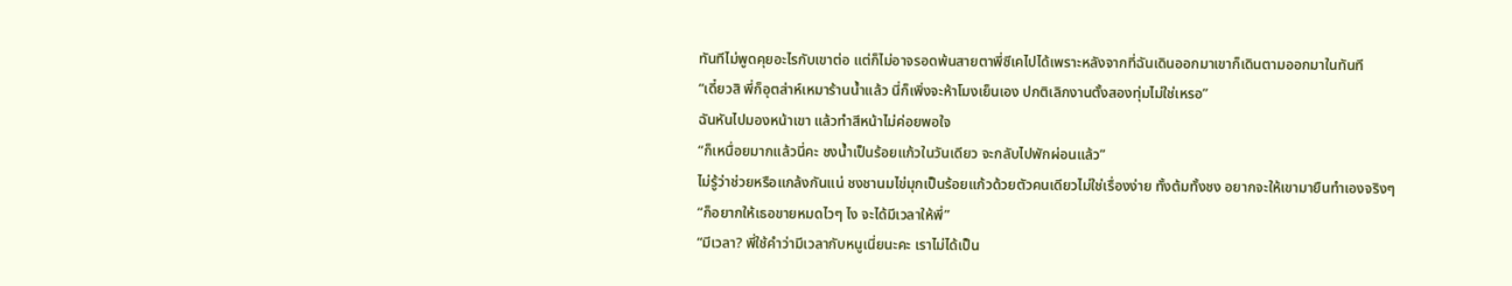ทันทีไม่พูดคุยอะไรกับเขาต่อ แต่ก็ไม่อาจรอดพ้นสายตาพี่ซีเคไปได้เพราะหลังจากที่ฉันเดินออกมาเขาก็เดินตามออกมาในทันที
“เดี๋ยวสิ พี่ก็อุตส่าห์เหมาร้านน้ำแล้ว นี่ก็เพิ่งจะห้าโมงเย็นเอง ปกติเลิกงานตั้งสองทุ่มไม่ใช่เหรอ”
ฉันหันไปมองหน้าเขา แล้วทำสีหน้าไม่ค่อยพอใจ
“ก็เหนื่อยมากแล้วนี่คะ ชงน้ำเป็นร้อยแก้วในวันเดียว จะกลับไปพักผ่อนแล้ว”
ไม่รู้ว่าช่วยหรือแกล้งกันแน่ ชงชานมไข่มุกเป็นร้อยแก้วด้วยตัวคนเดียวไม่ใช่เรื่องง่าย ทั้งต้มทั้งชง อยากจะให้เขามายืนทำเองจริงๆ
“ก็อยากให้เธอขายหมดไวๆ ไง จะได้มีเวลาให้พี่”
“มีเวลา? พี่ใช้คำว่ามีเวลากับหนูเนี่ยนะคะ เราไม่ได้เป็น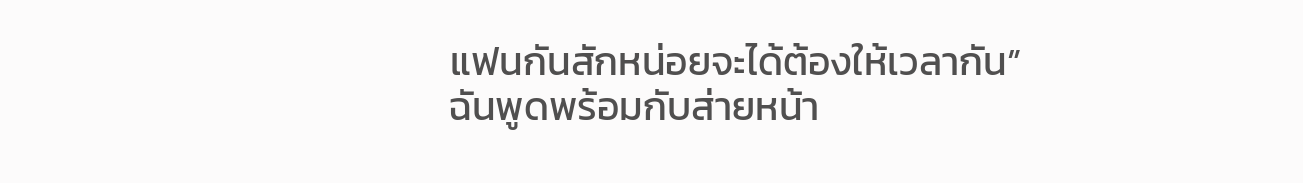แฟนกันสักหน่อยจะได้ต้องให้เวลากัน”
ฉันพูดพร้อมกับส่ายหน้า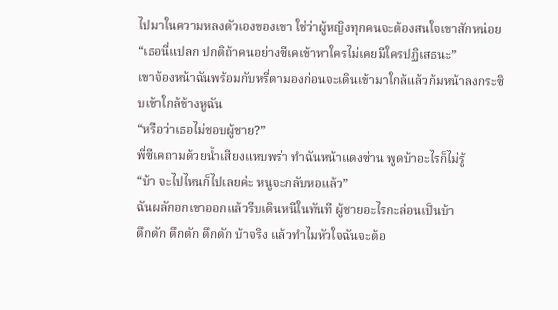ไปมาในความหลงตัวเองของเขา ใช่ว่าผู้หญิงทุกคนจะต้องสนใจเขาสักหน่อย
“เธอนี่แปลก ปกติถ้าคนอย่างซีเคเข้าหาใครไม่เคยมีใครปฏิเสธนะ”
เขาจ้องหน้าฉันพร้อมกับหรี่ตามองก่อนจะเดินเข้ามาใกล้แล้วก้มหน้าลงกระซิบเข้าใกล้ข้างหูฉัน
“หรือว่าเธอไม่ชอบผู้ชาย?”
พี่ซีเคถามด้วยน้ำเสียงแหบพร่า ทำฉันหน้าแดงซ่าน พูดบ้าอะไรก็ไม่รู้
“บ้า จะไปไหนก็ไปเลยค่ะ หนูจะกลับหอแล้ว”
ฉันผลักอกเขาออกแล้วรีบเดินหนีในทันที ผู้ชายอะไรกะล่อนเป็นบ้า
ตึกตัก ตึกตัก ตึกตัก บ้าจริง แล้วทำไมหัวใจฉันจะต้อ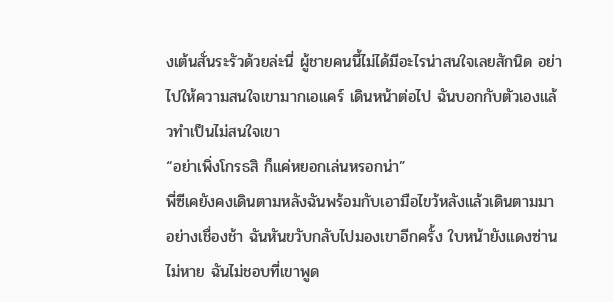งเต้นสั่นระรัวด้วยล่ะนี่ ผู้ชายคนนี้ไม่ได้มีอะไรน่าสนใจเลยสักนิด อย่าไปให้ความสนใจเขามากเอแคร์ เดินหน้าต่อไป ฉันบอกกับตัวเองแล้วทำเป็นไม่สนใจเขา
“อย่าเพิ่งโกรธสิ ก็แค่หยอกเล่นหรอกน่า”
พี่ซีเคยังคงเดินตามหลังฉันพร้อมกับเอามือไขว้หลังแล้วเดินตามมาอย่างเชื่องช้า ฉันหันขวับกลับไปมองเขาอีกครั้ง ใบหน้ายังแดงซ่านไม่หาย ฉันไม่ชอบที่เขาพูด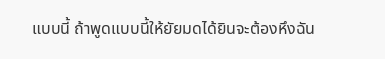แบบนี้ ถ้าพูดแบบนี้ให้ยัยมดได้ยินจะต้องหึงฉัน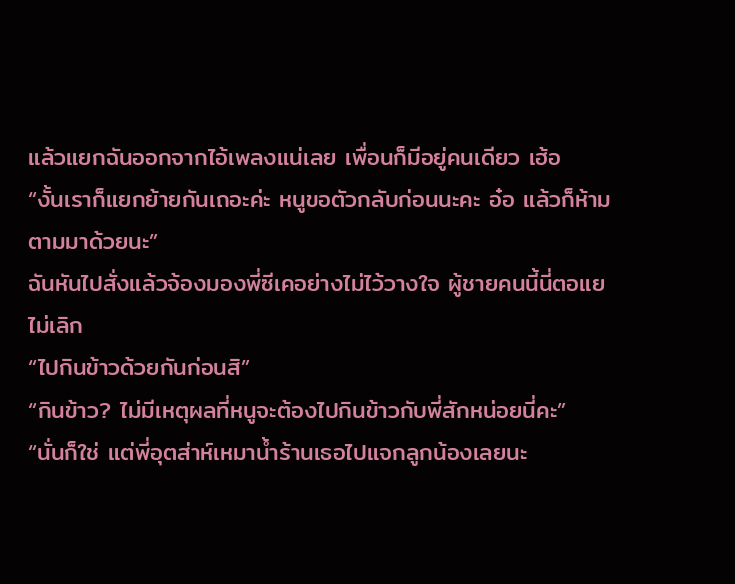แล้วแยกฉันออกจากไอ้เพลงแน่เลย เพื่อนก็มีอยู่คนเดียว เฮ้อ
“งั้นเราก็แยกย้ายกันเถอะค่ะ หนูขอตัวกลับก่อนนะคะ อ๋อ แล้วก็ห้ามตามมาด้วยนะ”
ฉันหันไปสั่งแล้วจ้องมองพี่ซีเคอย่างไม่ไว้วางใจ ผู้ชายคนนี้นี่ตอแยไม่เลิก
“ไปกินข้าวด้วยกันก่อนสิ”
“กินข้าว? ไม่มีเหตุผลที่หนูจะต้องไปกินข้าวกับพี่สักหน่อยนี่คะ”
“นั่นก็ใช่ แต่พี่อุตส่าห์เหมาน้ำร้านเธอไปแจกลูกน้องเลยนะ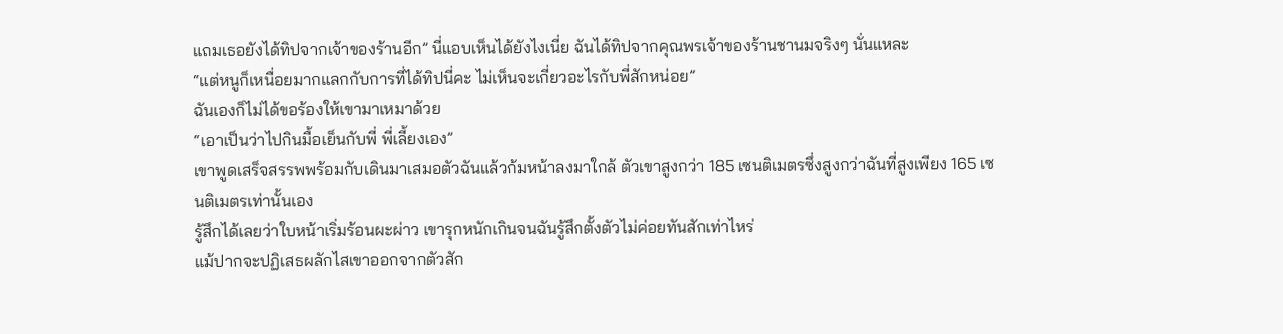แถมเธอยังได้ทิปจากเจ้าของร้านอีก” นี่แอบเห็นได้ยังไงเนี่ย ฉันได้ทิปจากคุณพรเจ้าของร้านชานมจริงๆ นั่นแหละ
“แต่หนูก็เหนื่อยมากแลกกับการที่ได้ทิปนี่คะ ไม่เห็นจะเกี่ยวอะไรกับพี่สักหน่อย”
ฉันเองก็ไม่ได้ขอร้องให้เขามาเหมาด้วย
“เอาเป็นว่าไปกินมื้อเย็นกับพี่ พี่เลี้ยงเอง”
เขาพูดเสร็จสรรพพร้อมกับเดินมาเสมอตัวฉันแล้วก้มหน้าลงมาใกล้ ตัวเขาสูงกว่า 185 เซนติเมตรซึ่งสูงกว่าฉันที่สูงเพียง 165 เซนติเมตรเท่านั้นเอง
รู้สึกได้เลยว่าใบหน้าเริ่มร้อนผะผ่าว เขารุกหนักเกินจนฉันรู้สึกตั้งตัวไม่ค่อยทันสักเท่าไหร่
แม้ปากจะปฏิเสธผลักไสเขาออกจากตัวสัก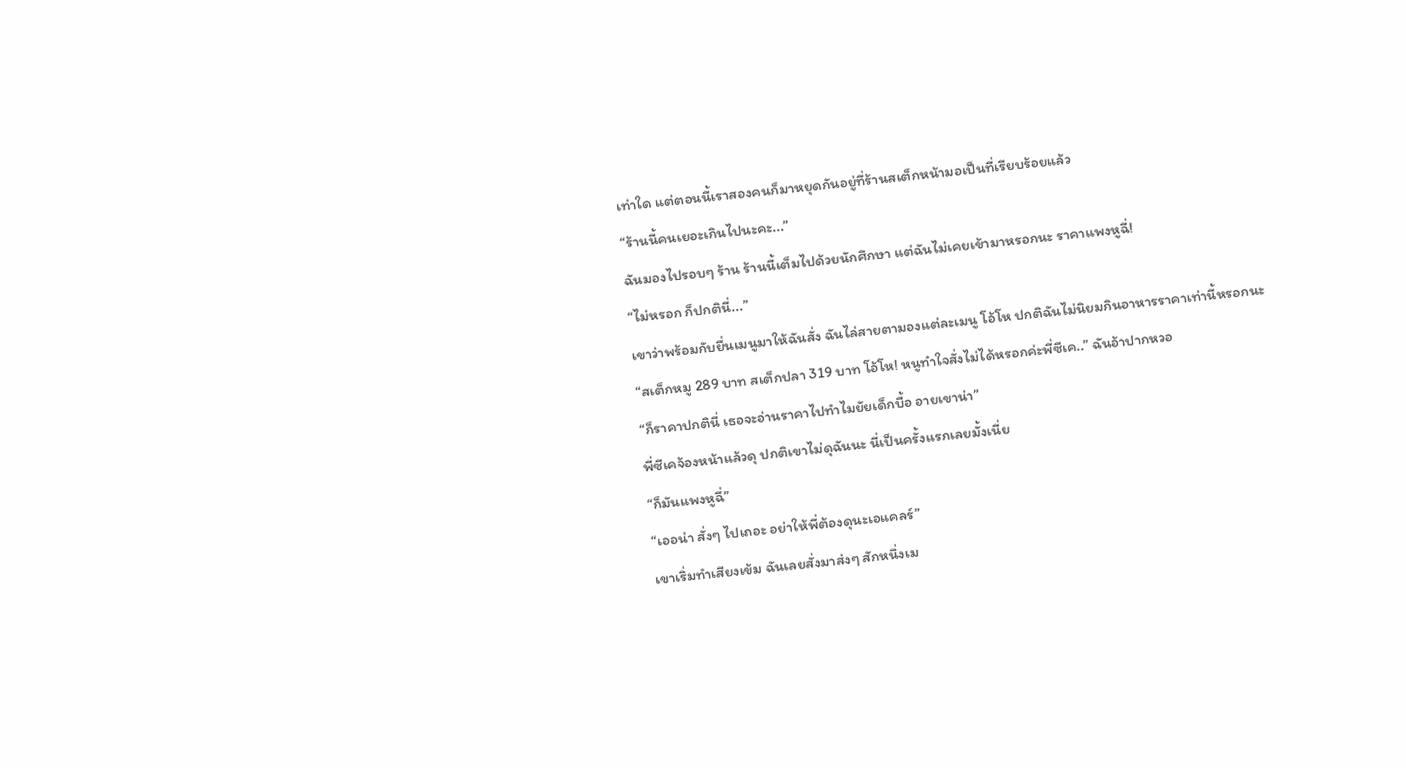เท่าใด แต่ตอนนี้เราสองคนก็มาหยุดกันอยู่ที่ร้านสเต็กหน้ามอเป็นที่เรียบร้อยแล้ว
“ร้านนี้คนเยอะเกินไปนะคะ...”
ฉันมองไปรอบๆ ร้าน ร้านนี้เต็มไปด้วยนักศึกษา แต่ฉันไม่เคยเข้ามาหรอกนะ ราคาแพงหูฉี่!
“ไม่หรอก ก็ปกตินี่...”
เขาว่าพร้อมกับยื่นเมนูมาให้ฉันสั่ง ฉันไล่สายตามองแต่ละเมนู โอ้โห ปกติฉันไม่นิยมกินอาหารราคาเท่านี้หรอกนะ
“สเต็กหมู 289 บาท สเต็กปลา 319 บาท โอ้โห! หนูทำใจสั่งไม่ได้หรอกค่ะพี่ซีเค..” ฉันอ้าปากหวอ
“ก็ราคาปกตินี่ เธอจะอ่านราคาไปทำไมยัยเด็กบื้อ อายเขาน่า”
พี่ซีเคจ้องหน้าแล้วดุ ปกติเขาไม่ดุฉันนะ นี่เป็นครั้งแรกเลยมั้งเนี่ย
“ก็มันแพงหูฉี่”
“เออน่า สั่งๆ ไปเถอะ อย่าให้พี่ต้องดุนะเอแคลร์”
เขาเริ่มทำเสียงเข้ม ฉันเลยสั่งมาส่งๆ สักหนึ่งเม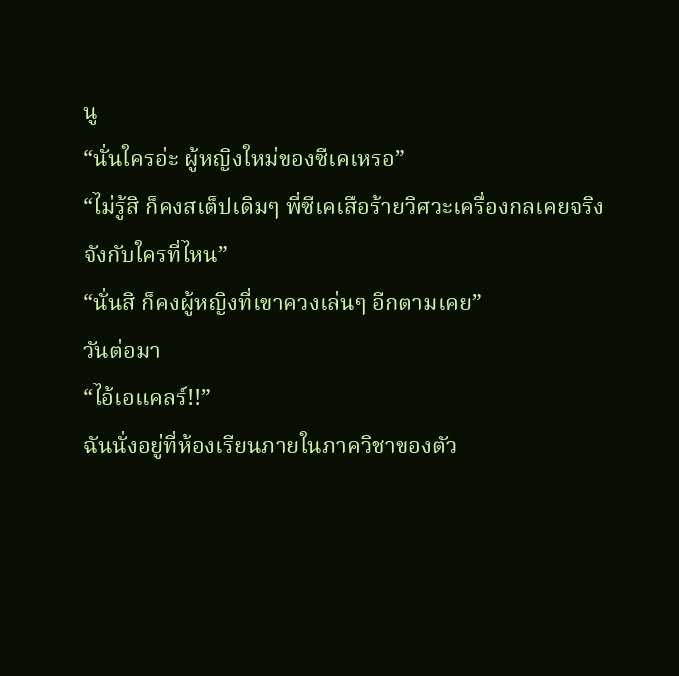นู
“นั่นใครอ่ะ ผู้หญิงใหม่ของซีเคเหรอ”
“ไม่รู้สิ ก็คงสเต็ปเดิมๆ พี่ซีเคเสือร้ายวิศวะเครื่องกลเคยจริงจังกับใครที่ไหน”
“นั่นสิ ก็คงผู้หญิงที่เขาควงเล่นๆ อีกตามเคย”
วันต่อมา
“ไอ้เอแคลร์!!”
ฉันนั่งอยู่ที่ห้องเรียนภายในภาควิชาของตัว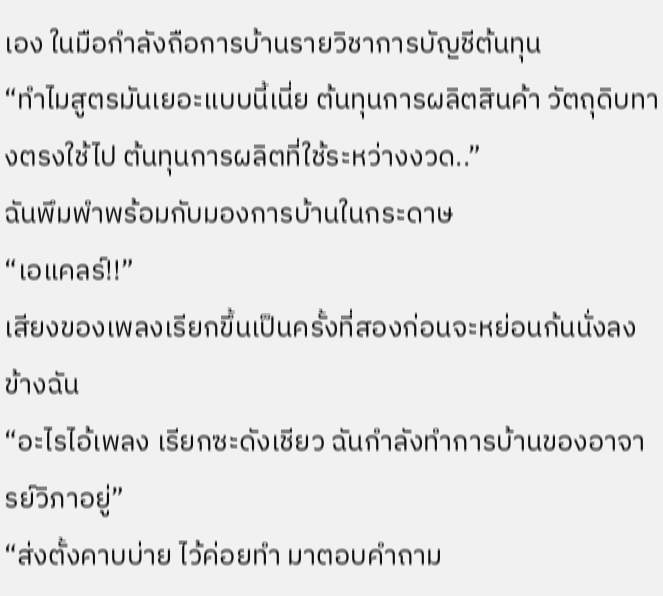เอง ในมือกำลังถือการบ้านรายวิชาการบัญชีต้นทุน
“ทำไมสูตรมันเยอะแบบนี้เนี่ย ต้นทุนการผลิตสินค้า วัตถุดิบทางตรงใช้ไป ต้นทุนการผลิตที่ใช้ระหว่างงวด..”
ฉันพึมพำพร้อมกับมองการบ้านในกระดาษ
“เอแคลร์!!”
เสียงของเพลงเรียกขึ้นเป็นครั้งที่สองก่อนจะหย่อนก้นนั่งลงข้างฉัน
“อะไรไอ้เพลง เรียกซะดังเชียว ฉันกำลังทำการบ้านของอาจารย์วิภาอยู่”
“ส่งตั้งคาบบ่าย ไว้ค่อยทำ มาตอบคำถาม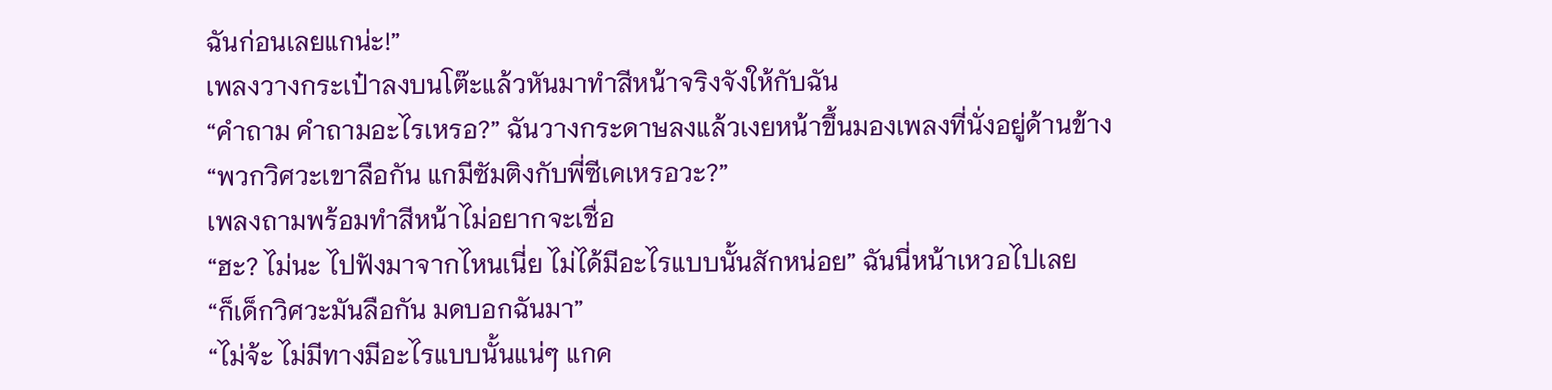ฉันก่อนเลยแกน่ะ!”
เพลงวางกระเป๋าลงบนโต๊ะแล้วหันมาทำสีหน้าจริงจังให้กับฉัน
“คำถาม คำถามอะไรเหรอ?” ฉันวางกระดาษลงแล้วเงยหน้าขึ้นมองเพลงที่นั่งอยู่ด้านข้าง
“พวกวิศวะเขาลือกัน แกมีซัมติงกับพี่ซีเคเหรอวะ?”
เพลงถามพร้อมทำสีหน้าไม่อยากจะเชื่อ
“ฮะ? ไม่นะ ไปฟังมาจากไหนเนี่ย ไม่ได้มีอะไรแบบนั้นสักหน่อย” ฉันนี่หน้าเหวอไปเลย
“ก็เด็กวิศวะมันลือกัน มดบอกฉันมา”
“ไม่จ้ะ ไม่มีทางมีอะไรแบบนั้นแน่ๆ แกค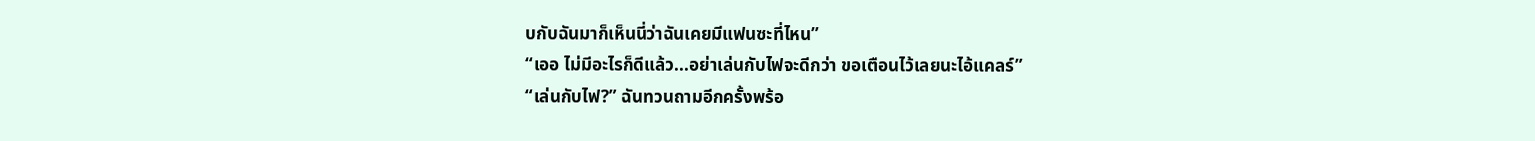บกับฉันมาก็เห็นนี่ว่าฉันเคยมีแฟนซะที่ไหน”
“เออ ไม่มีอะไรก็ดีแล้ว...อย่าเล่นกับไฟจะดีกว่า ขอเตือนไว้เลยนะไอ้แคลร์”
“เล่นกับไฟ?” ฉันทวนถามอีกครั้งพร้อ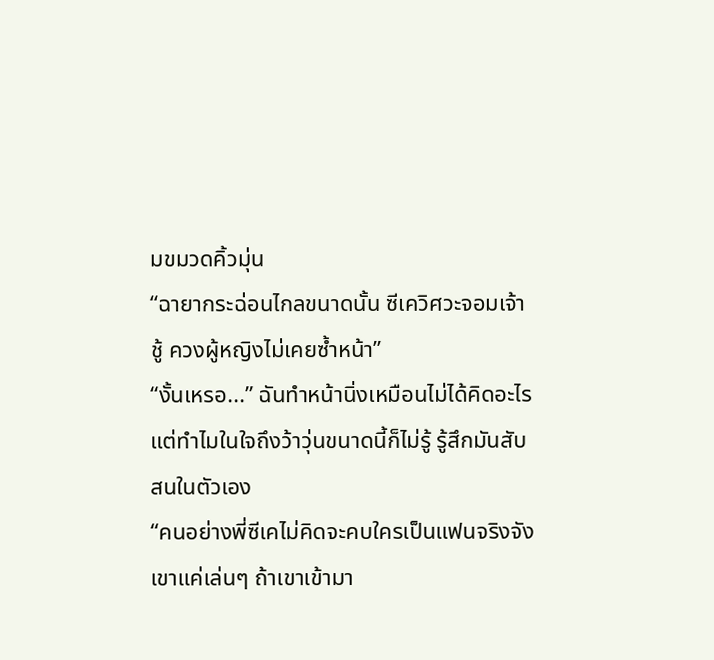มขมวดคิ้วมุ่น
“ฉายากระฉ่อนไกลขนาดนั้น ซีเควิศวะจอมเจ้าชู้ ควงผู้หญิงไม่เคยซ้ำหน้า”
“งั้นเหรอ...” ฉันทำหน้านิ่งเหมือนไม่ได้คิดอะไร แต่ทำไมในใจถึงว้าวุ่นขนาดนี้ก็ไม่รู้ รู้สึกมันสับสนในตัวเอง
“คนอย่างพี่ซีเคไม่คิดจะคบใครเป็นแฟนจริงจัง เขาแค่เล่นๆ ถ้าเขาเข้ามา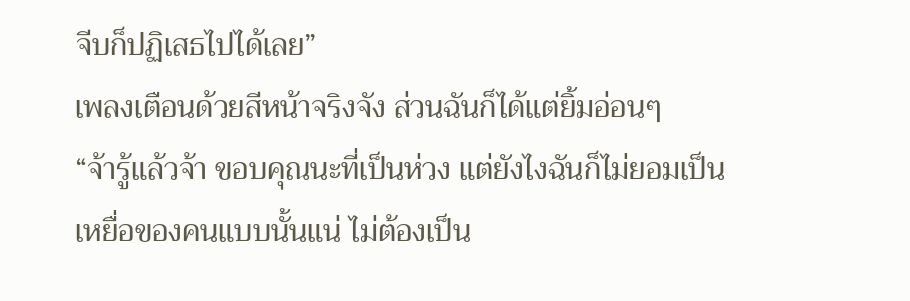จีบก็ปฏิเสธไปได้เลย”
เพลงเตือนด้วยสีหน้าจริงจัง ส่วนฉันก็ได้แต่ยิ้มอ่อนๆ
“จ้ารู้แล้วจ้า ขอบคุณนะที่เป็นห่วง แต่ยังไงฉันก็ไม่ยอมเป็นเหยื่อของคนแบบนั้นแน่ ไม่ต้องเป็น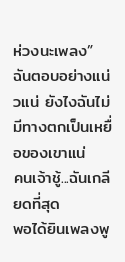ห่วงนะเพลง”
ฉันตอบอย่างแน่วแน่ ยังไงฉันไม่มีทางตกเป็นเหยื่อของเขาแน่
คนเจ้าชู้...ฉันเกลียดที่สุด
พอได้ยินเพลงพู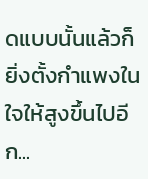ดแบบนั้นแล้วก็ยิ่งตั้งกำแพงในใจให้สูงขึ้นไปอีก...